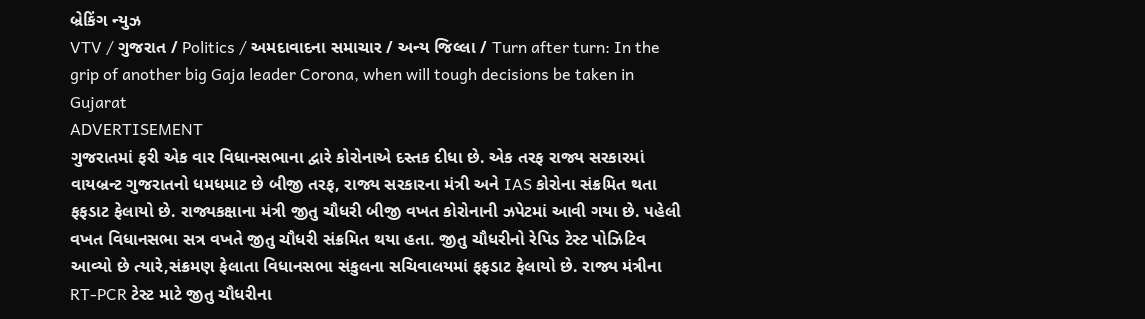બ્રેકિંગ ન્યુઝ
VTV / ગુજરાત / Politics / અમદાવાદના સમાચાર / અન્ય જિલ્લા / Turn after turn: In the grip of another big Gaja leader Corona, when will tough decisions be taken in Gujarat
ADVERTISEMENT
ગુજરાતમાં ફરી એક વાર વિધાનસભાના દ્વારે કોરોનાએ દસ્તક દીધા છે. એક તરફ રાજ્ય સરકારમાં વાયબ્રન્ટ ગુજરાતનો ધમધમાટ છે બીજી તરફ, રાજ્ય સરકારના મંત્રી અને IAS કોરોના સંક્રમિત થતા ફફડાટ ફેલાયો છે. રાજ્યકક્ષાના મંત્રી જીતુ ચૌધરી બીજી વખત કોરોનાની ઝપેટમાં આવી ગયા છે. પહેલી વખત વિધાનસભા સત્ર વખતે જીતુ ચૌધરી સંક્રમિત થયા હતા. જીતુ ચૌધરીનો રેપિડ ટેસ્ટ પોઝિટિવ આવ્યો છે ત્યારે,સંક્રમણ ફેલાતા વિધાનસભા સંકુલના સચિવાલયમાં ફફડાટ ફેલાયો છે. રાજ્ય મંત્રીના RT-PCR ટેસ્ટ માટે જીતુ ચૌધરીના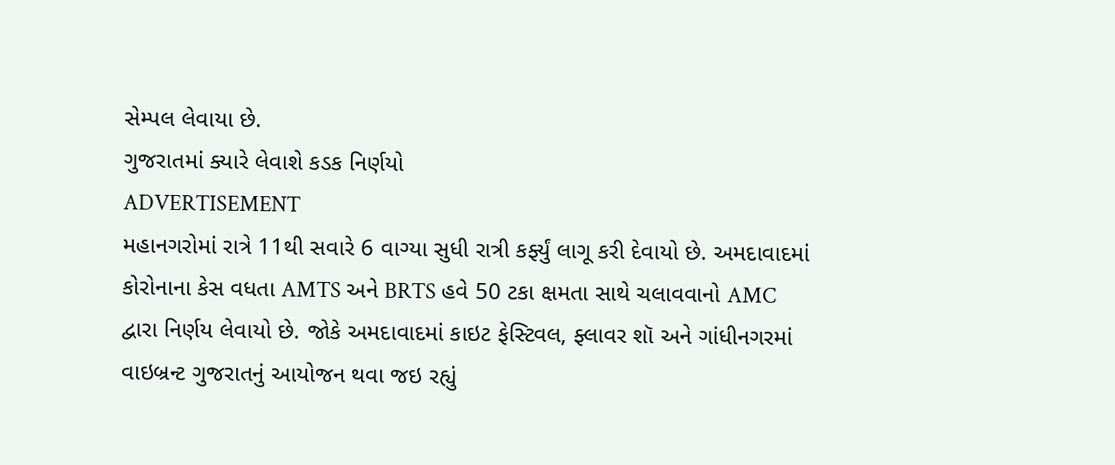સેમ્પલ લેવાયા છે.
ગુજરાતમાં ક્યારે લેવાશે કડક નિર્ણયો
ADVERTISEMENT
મહાનગરોમાં રાત્રે 11થી સવારે 6 વાગ્યા સુધી રાત્રી કર્ફ્યું લાગૂ કરી દેવાયો છે. અમદાવાદમાં કોરોનાના કેસ વધતા AMTS અને BRTS હવે 50 ટકા ક્ષમતા સાથે ચલાવવાનો AMC દ્વારા નિર્ણય લેવાયો છે. જોકે અમદાવાદમાં કાઇટ ફેસ્ટિવલ, ફ્લાવર શૉ અને ગાંધીનગરમાં વાઇબ્રન્ટ ગુજરાતનું આયોજન થવા જઇ રહ્યું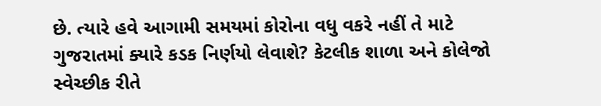છે. ત્યારે હવે આગામી સમયમાં કોરોના વધુ વકરે નહીં તે માટે ગુજરાતમાં ક્યારે કડક નિર્ણયો લેવાશે? કેટલીક શાળા અને કોલેજો સ્વેચ્છીક રીતે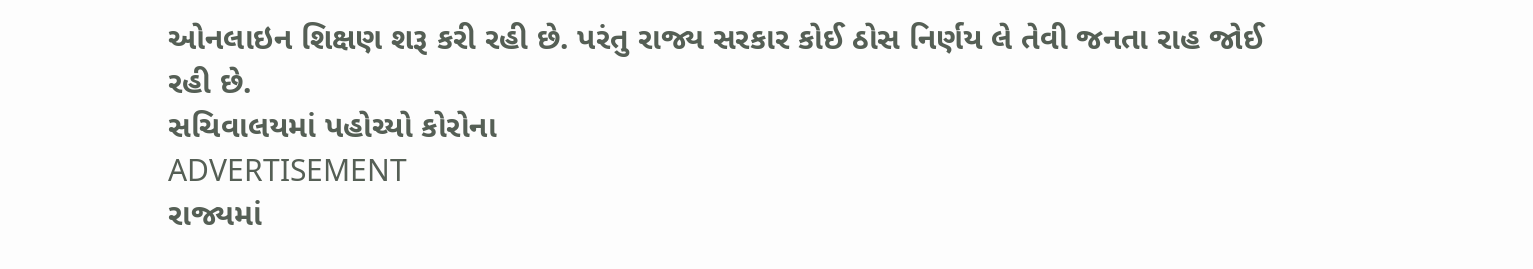ઓનલાઇન શિક્ષણ શરૂ કરી રહી છે. પરંતુ રાજ્ય સરકાર કોઈ ઠોસ નિર્ણય લે તેવી જનતા રાહ જોઈ રહી છે.
સચિવાલયમાં પહોચ્યો કોરોના
ADVERTISEMENT
રાજ્યમાં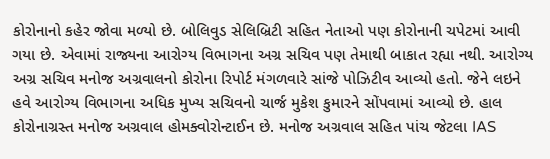કોરોનાનો કહેર જોવા મળ્યો છે. બોલિવુડ સેલિબ્રિટી સહિત નેતાઓ પણ કોરોનાની ચપેટમાં આવી ગયા છે. એવામાં રાજ્યના આરોગ્ય વિભાગના અગ્ર સચિવ પણ તેમાથી બાકાત રહ્યા નથી. આરોગ્ય અગ્ર સચિવ મનોજ અગ્રવાલનો કોરોના રિપોર્ટ મંગળવારે સાંજે પોઝિટીવ આવ્યો હતો. જેને લઇને હવે આરોગ્ય વિભાગના અધિક મુખ્ય સચિવનો ચાર્જ મુકેશ કુમારને સોંપવામાં આવ્યો છે. હાલ કોરોનાગ્રસ્ત મનોજ અગ્રવાલ હોમક્વોરોન્ટાઈન છે. મનોજ અગ્રવાલ સહિત પાંચ જેટલા IAS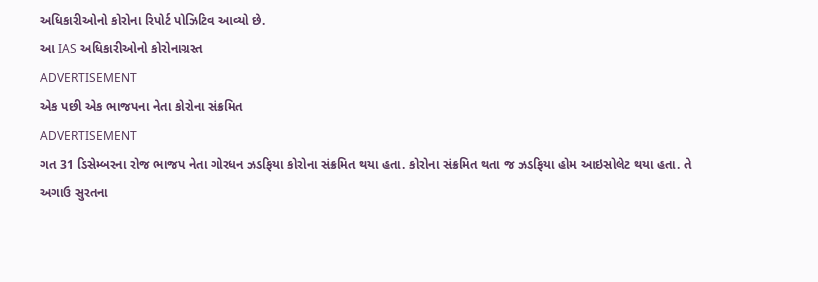અધિકારીઓનો કોરોના રિપોર્ટ પોઝિટિવ આવ્યો છે.
આ IAS અધિકારીઓનો કોરોનાગ્રસ્ત
ADVERTISEMENT
એક પછી એક ભાજપના નેતા કોરોના સંક્રમિત
ADVERTISEMENT
ગત 31 ડિસેમ્બરના રોજ ભાજપ નેતા ગોરધન ઝડફિયા કોરોના સંક્રમિત થયા હતા. કોરોના સંક્રમિત થતા જ ઝડફિયા હોમ આઇસોલેટ થયા હતા. તે અગાઉ સુરતના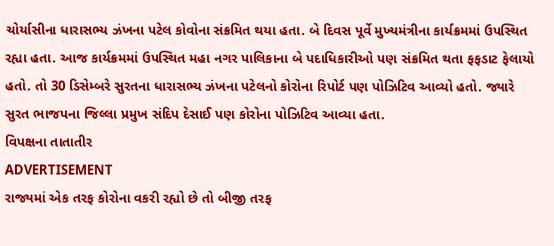ચોર્યાસીના ધારાસભ્ય ઝંખના પટેલ કોવોના સંક્રમિત થયા હતા. બે દિવસ પૂર્વે મુખ્યમંત્રીના કાર્યક્રમમાં ઉપસ્થિત રહ્યા હતા. આજ કાર્યક્રમમાં ઉપસ્થિત મહા નગર પાલિકાના બે પદાધિકારીઓ પણ સંક્રમિત થતા ફફડાટ ફેલાયો હતો. તો 30 ડિસેમ્બરે સુરતના ધારાસભ્ય ઝંખના પટેલનો કોરોના રિપોર્ટ પણ પોઝિટિવ આવ્યો હતો. જ્યારે સુરત ભાજપના જિલ્લા પ્રમુખ સંદિપ દેસાઈ પણ કોરોના પોઝિટિવ આવ્યા હતા.
વિપક્ષના તાતાતીર
ADVERTISEMENT
રાજ્યમાં એક તરફ કોરોના વકરી રહ્યો છે તો બીજી તરફ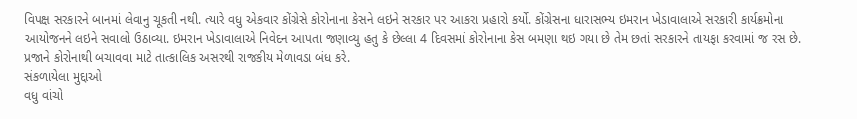વિપક્ષ સરકારને બાનમાં લેવાનુ ચૂકતી નથી. ત્યારે વધુ એકવાર કોંગ્રેસે કોરોનાના કેસને લઇને સરકાર પર આકરા પ્રહારો કર્યો. કોંગ્રેસના ધારાસભ્ય ઇમરાન ખેડાવાલાએ સરકારી કાર્યક્રમોના આયોજનને લઇને સવાલો ઉઠાવ્યા. ઇમરાન ખેડાવાલાએ નિવેદન આપતા જણાવ્યુ હતુ કે છેલ્લા 4 દિવસમાં કોરોનાના કેસ બમણા થઇ ગયા છે તેમ છતાં સરકારને તાયફા કરવામાં જ રસ છે. પ્રજાને કોરોનાથી બચાવવા માટે તાત્કાલિક અસરથી રાજકીય મેળાવડા બંધ કરે.
સંકળાયેલા મુદ્દાઓ
વધુ વાંચો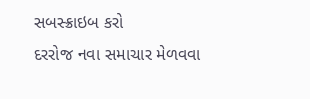સબસ્ક્રાઇબ કરો
દરરોજ નવા સમાચાર મેળવવા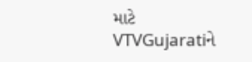માટે VTVGujaratiને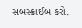સબસ્ક્રાઈબ કરો.